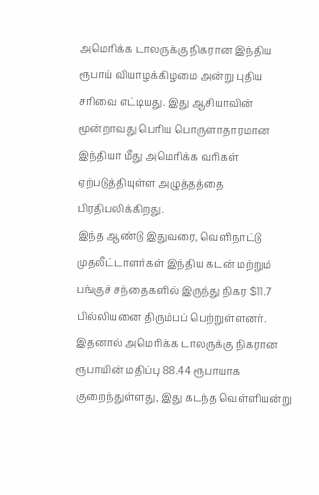அமெரிக்க டாலருக்கு நிகரான இந்திய ரூபாய் வியாழக்கிழமை அன்று புதிய சரிவை எட்டியது. இது ஆசியாவின் மூன்றாவது பெரிய பொருளாதாரமான இந்தியா மீது அமெரிக்க வரிகள் ஏற்படுத்தியுள்ள அழுத்தத்தை பிரதிபலிக்கிறது.
இந்த ஆண்டு இதுவரை, வெளிநாட்டு முதலீட்டாளர்கள் இந்திய கடன் மற்றும் பங்குச் சந்தைகளில் இருந்து நிகர $11.7 பில்லியனை திரும்பப் பெற்றுள்ளனர். இதனால் அமெரிக்க டாலருக்கு நிகரான ரூபாயின் மதிப்பு 88.44 ரூபாயாக குறைந்துள்ளது, இது கடந்த வெள்ளியன்று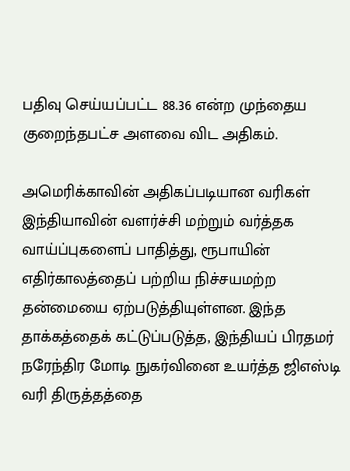பதிவு செய்யப்பட்ட 88.36 என்ற முந்தைய குறைந்தபட்ச அளவை விட அதிகம்.

அமெரிக்காவின் அதிகப்படியான வரிகள் இந்தியாவின் வளர்ச்சி மற்றும் வர்த்தக வாய்ப்புகளைப் பாதித்து, ரூபாயின் எதிர்காலத்தைப் பற்றிய நிச்சயமற்ற தன்மையை ஏற்படுத்தியுள்ளன. இந்த தாக்கத்தைக் கட்டுப்படுத்த, இந்தியப் பிரதமர் நரேந்திர மோடி நுகர்வினை உயர்த்த ஜிஎஸ்டி வரி திருத்தத்தை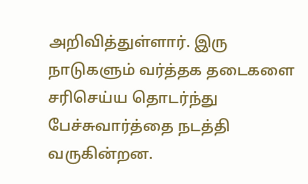அறிவித்துள்ளார். இரு நாடுகளும் வர்த்தக தடைகளை சரிசெய்ய தொடர்ந்து பேச்சுவார்த்தை நடத்தி வருகின்றன.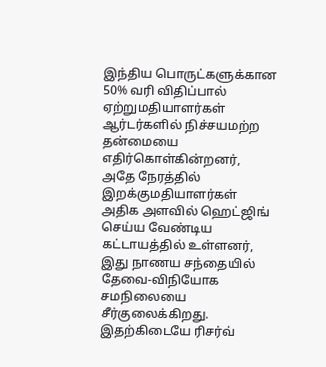இந்திய பொருட்களுக்கான 50% வரி விதிப்பால் ஏற்றுமதியாளர்கள் ஆர்டர்களில் நிச்சயமற்ற தன்மையை எதிர்கொள்கின்றனர், அதே நேரத்தில் இறக்குமதியாளர்கள் அதிக அளவில் ஹெட்ஜிங் செய்ய வேண்டிய கட்டாயத்தில் உள்ளனர், இது நாணய சந்தையில் தேவை-விநியோக சமநிலையை சீர்குலைக்கிறது.
இதற்கிடையே ரிசர்வ்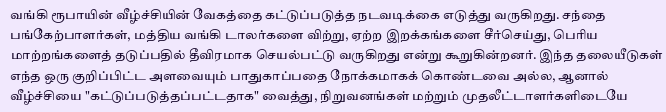வங்கி ரூபாயின் வீழ்ச்சியின் வேகத்தை கட்டுப்படுத்த நடவடிக்கை எடுத்து வருகிறது. சந்தை பங்கேற்பாளர்கள், மத்திய வங்கி டாலர்களை விற்று, ஏற்ற இறக்கங்களை சீர்செய்து, பெரிய மாற்றங்களைத் தடுப்பதில் தீவிரமாக செயல்பட்டு வருகிறது என்று கூறுகின்றனர். இந்த தலையீடுகள் எந்த ஒரு குறிப்பிட்ட அளவையும் பாதுகாப்பதை நோக்கமாகக் கொண்டவை அல்ல, ஆனால் வீழ்ச்சியை "கட்டுப்படுத்தப்பட்டதாக" வைத்து, நிறுவனங்கள் மற்றும் முதலீட்டாளர்களிடையே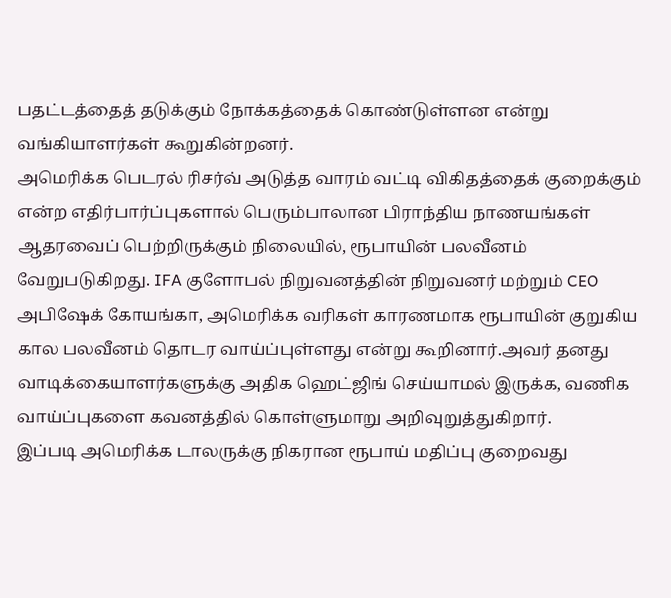பதட்டத்தைத் தடுக்கும் நோக்கத்தைக் கொண்டுள்ளன என்று வங்கியாளர்கள் கூறுகின்றனர்.
அமெரிக்க பெடரல் ரிசர்வ் அடுத்த வாரம் வட்டி விகிதத்தைக் குறைக்கும் என்ற எதிர்பார்ப்புகளால் பெரும்பாலான பிராந்திய நாணயங்கள் ஆதரவைப் பெற்றிருக்கும் நிலையில், ரூபாயின் பலவீனம் வேறுபடுகிறது. IFA குளோபல் நிறுவனத்தின் நிறுவனர் மற்றும் CEO அபிஷேக் கோயங்கா, அமெரிக்க வரிகள் காரணமாக ரூபாயின் குறுகிய கால பலவீனம் தொடர வாய்ப்புள்ளது என்று கூறினார்.அவர் தனது வாடிக்கையாளர்களுக்கு அதிக ஹெட்ஜிங் செய்யாமல் இருக்க, வணிக வாய்ப்புகளை கவனத்தில் கொள்ளுமாறு அறிவுறுத்துகிறார்.
இப்படி அமெரிக்க டாலருக்கு நிகரான ரூபாய் மதிப்பு குறைவது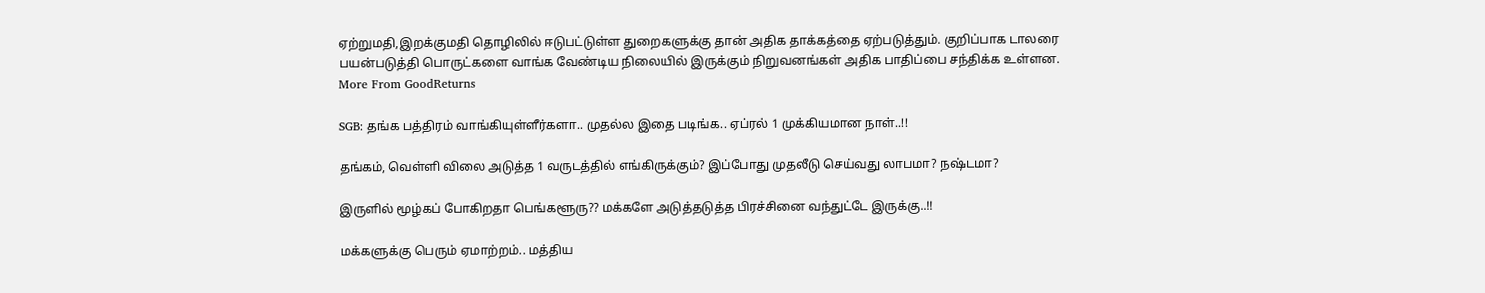ஏற்றுமதி,இறக்குமதி தொழிலில் ஈடுபட்டுள்ள துறைகளுக்கு தான் அதிக தாக்கத்தை ஏற்படுத்தும். குறிப்பாக டாலரை பயன்படுத்தி பொருட்களை வாங்க வேண்டிய நிலையில் இருக்கும் நிறுவனங்கள் அதிக பாதிப்பை சந்திக்க உள்ளன.
More From GoodReturns

SGB: தங்க பத்திரம் வாங்கியுள்ளீர்களா.. முதல்ல இதை படிங்க.. ஏப்ரல் 1 முக்கியமான நாள்..!!

தங்கம், வெள்ளி விலை அடுத்த 1 வருடத்தில் எங்கிருக்கும்? இப்போது முதலீடு செய்வது லாபமா? நஷ்டமா?

இருளில் மூழ்கப் போகிறதா பெங்களூரு?? மக்களே அடுத்தடுத்த பிரச்சினை வந்துட்டே இருக்கு..!!

மக்களுக்கு பெரும் ஏமாற்றம்.. மத்திய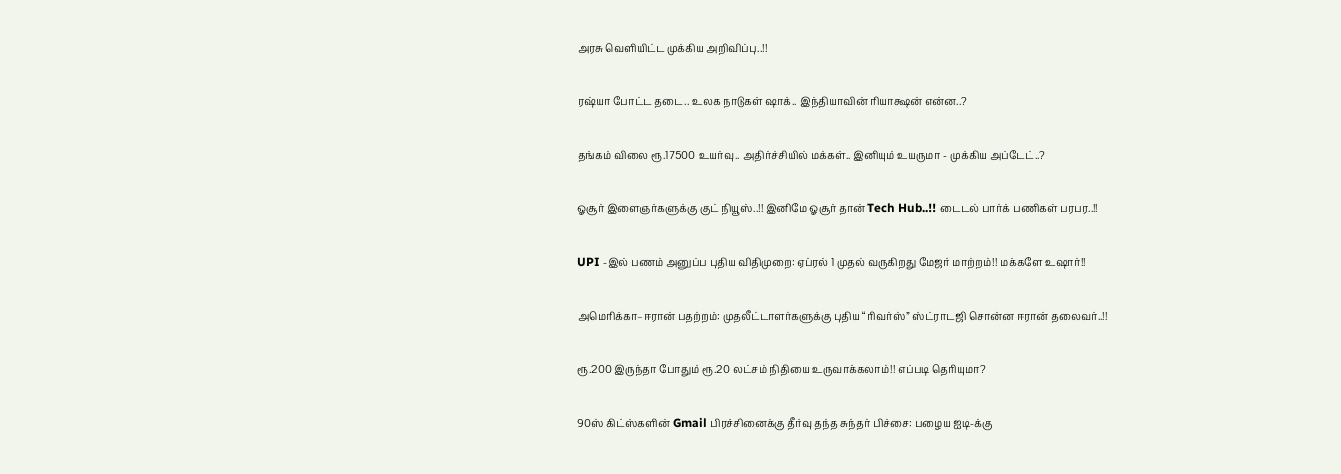அரசு வெளியிட்ட முக்கிய அறிவிப்பு..!!

ரஷ்யா போட்ட தடை.. உலக நாடுகள் ஷாக்.. இந்தியாவின் ரியாக்ஷன் என்ன..?

தங்கம் விலை ரூ.17500 உயர்வு.. அதிர்ச்சியில் மக்கள்.. இனியும் உயருமா - முக்கிய அப்டேட்..?

ஓசூர் இளைஞர்களுக்கு குட் நியூஸ்..!! இனிமே ஓசூர் தான் Tech Hub..!! டைடல் பார்க் பணிகள் பரபர..!!

UPI -இல் பணம் அனுப்ப புதிய விதிமுறை: ஏப்ரல் 1 முதல் வருகிறது மேஜர் மாற்றம்!! மக்களே உஷார்!!

அமெரிக்கா–ஈரான் பதற்றம்: முதலீட்டாளர்களுக்கு புதிய “ரிவர்ஸ்” ஸ்ட்ராடஜி சொன்ன ஈரான் தலைவர்..!!

ரூ.200 இருந்தா போதும் ரூ.20 லட்சம் நிதியை உருவாக்கலாம்!! எப்படி தெரியுமா?

90ஸ் கிட்ஸ்களின் Gmail பிரச்சினைக்கு தீர்வு தந்த சுந்தர் பிச்சை: பழைய ஐடி-க்கு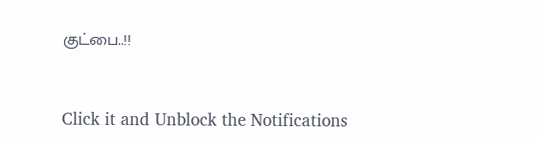குட்பை..!!



Click it and Unblock the Notifications